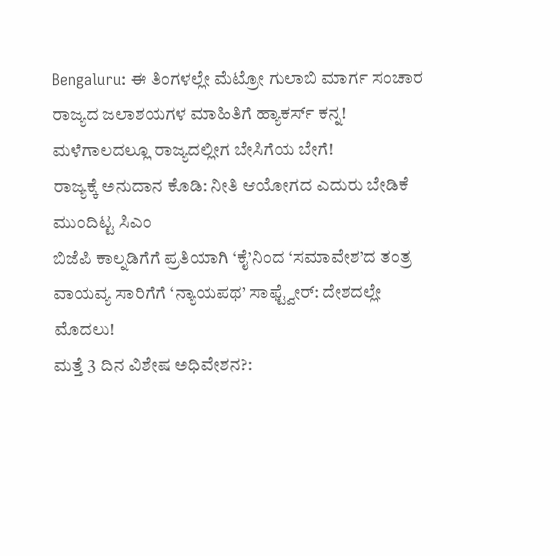Bengaluru: ಈ ತಿಂಗಳಲ್ಲೇ ಮೆಟ್ರೋ ಗುಲಾಬಿ ಮಾರ್ಗ ಸಂಚಾರ
ರಾಜ್ಯದ ಜಲಾಶಯಗಳ ಮಾಹಿತಿಗೆ ಹ್ಯಾಕರ್ಸ್ ಕನ್ನ!
ಮಳೆಗಾಲದಲ್ಲೂ ರಾಜ್ಯದಲ್ಲೀಗ ಬೇಸಿಗೆಯ ಬೇಗೆ!
ರಾಜ್ಯಕ್ಕೆ ಅನುದಾನ ಕೊಡಿ: ನೀತಿ ಆಯೋಗದ ಎದುರು ಬೇಡಿಕೆ ಮುಂದಿಟ್ಟ ಸಿಎಂ
ಬಿಜೆಪಿ ಕಾಲ್ನಡಿಗೆಗೆ ಪ್ರತಿಯಾಗಿ ‘ಕೈ’ನಿಂದ ‘ಸಮಾವೇಶ’ದ ತಂತ್ರ
ವಾಯವ್ಯ ಸಾರಿಗೆಗೆ ‘ನ್ಯಾಯಪಥ’ ಸಾಫ್ಟ್ವೇರ್: ದೇಶದಲ್ಲೇ ಮೊದಲು!
ಮತ್ತೆ 3 ದಿನ ವಿಶೇಷ ಅಧಿವೇಶನ?: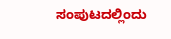ಸಂಪುಟದಲ್ಲಿಂದು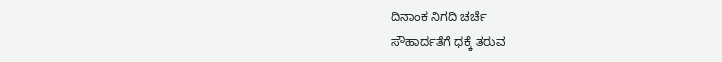ದಿನಾಂಕ ನಿಗದಿ ಚರ್ಚೆ
ಸೌಹಾರ್ದತೆಗೆ ಧಕ್ಕೆ ತರುವ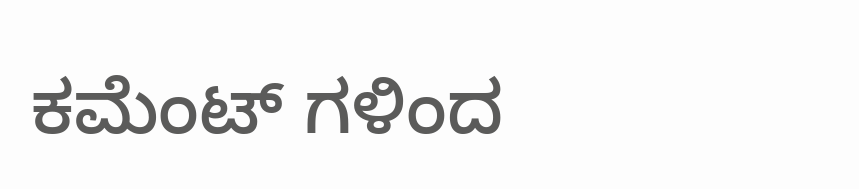ಕಮೆಂಟ್ ಗಳಿಂದ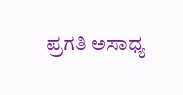ಪ್ರಗತಿ ಅಸಾಧ್ಯ